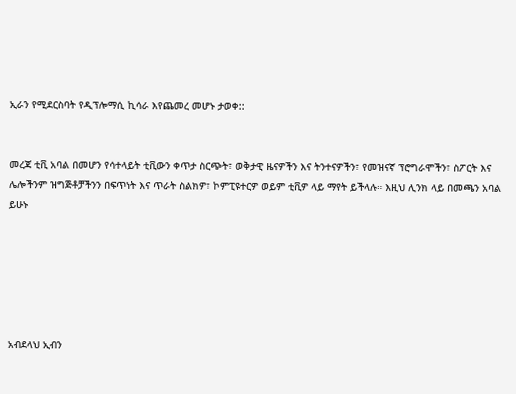ኢራን የሚደርስባት የዲፕሎማሲ ኪሳራ እየጨመረ መሆኑ ታወቀ::


መረጃ ቲቪ አባል በመሆን የሳተላይት ቲቪውን ቀጥታ ስርጭት፣ ወቅታዊ ዜናዎችን እና ትንተናዎችን፣ የመዝናኛ ፕሮግራሞችን፣ ስፖርት እና ሌሎችንም ዝግጅቶቻችንን በፍጥነት እና ጥራት ስልክዎ፣ ኮምፒዩተርዎ ወይም ቲቪዎ ላይ ማየት ይችላሉ። እዚህ ሊንክ ላይ በመጫን አባል ይሁኑ






አብደላህ ኢብን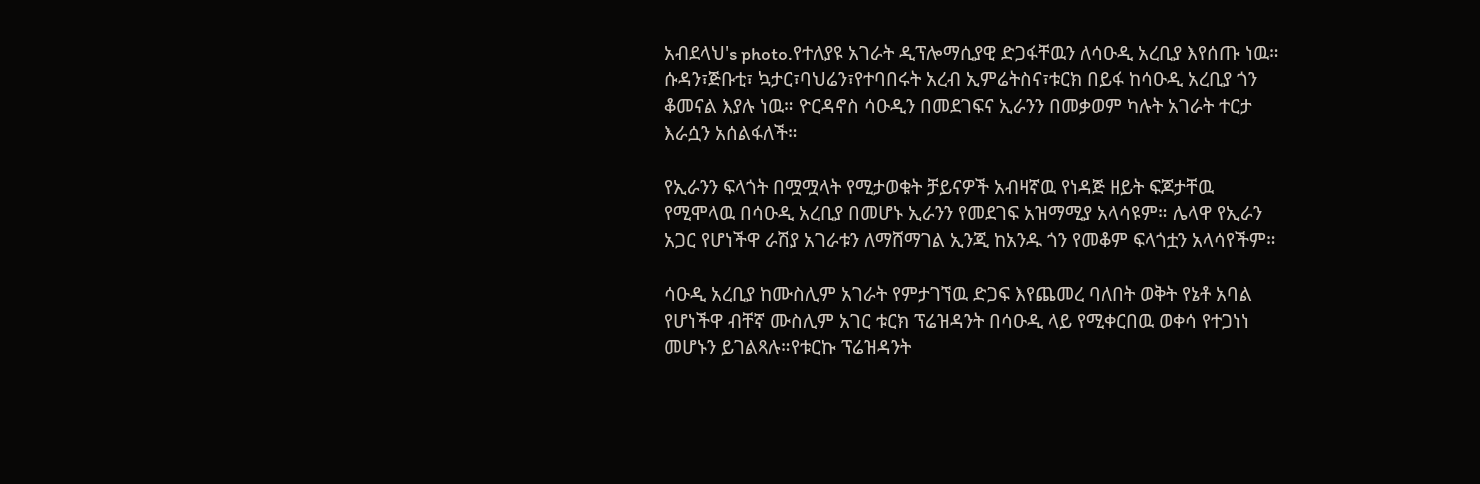አብደላህ's photo.የተለያዩ አገራት ዲፕሎማሲያዊ ድጋፋቸዉን ለሳዑዲ አረቢያ እየሰጡ ነዉ። ሱዳን፣ጅቡቲ፣ ኳታር፣ባህሬን፣የተባበሩት አረብ ኢምሬትስና፣ቱርክ በይፋ ከሳዑዲ አረቢያ ጎን ቆመናል እያሉ ነዉ። ዮርዳኖስ ሳዑዲን በመደገፍና ኢራንን በመቃወም ካሉት አገራት ተርታ እራሷን አሰልፋለች።

የኢራንን ፍላጎት በሟሟላት የሚታወቁት ቻይናዎች አብዛኛዉ የነዳጅ ዘይት ፍጆታቸዉ የሚሞላዉ በሳዑዲ አረቢያ በመሆኑ ኢራንን የመደገፍ አዝማሚያ አላሳዩም። ሌላዋ የኢራን አጋር የሆነችዋ ራሽያ አገራቱን ለማሸማገል ኢንጂ ከአንዱ ጎን የመቆም ፍላጎቷን አላሳየችም።

ሳዑዲ አረቢያ ከሙስሊም አገራት የምታገኘዉ ድጋፍ እየጨመረ ባለበት ወቅት የኔቶ አባል የሆነችዋ ብቸኛ ሙስሊም አገር ቱርክ ፕሬዝዳንት በሳዑዲ ላይ የሚቀርበዉ ወቀሳ የተጋነነ መሆኑን ይገልጻሉ።የቱርኩ ፕሬዝዳንት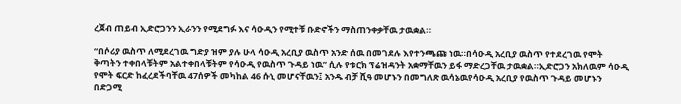ረጀብ ጠይብ ኢድሮጋንን ኢራንን የሚደግፉ እና ሳዑዲን የሚተቹ ቡድኖችን ማስጠንቀቃቸዉ ታዉቋል።

“በሶሪያ ዉስጥ ለሚደረገዉ ግድያ ዝም ያሉ ሁላ ሳዑዲ አረቢያ ዉስጥ አንድ ሰዉ በመገደሉ እየተንጫጩ ነዉ።በሳዑዲ አረቢያ ዉስጥ የተደረገዉ የሞት ቅጣትን ተቀበላቹትም አልተቀበላቹትም የሳዑዲ የዉስጥ ጉዳይ ነዉ” ሲሉ የቱርክ ፕሬዝዳንት አቋማቸዉን ይፋ ማድረጋቸዉ ታዉቋል።ኢድሮጋን አክለዉም ሳዑዲ የሞት ፍርድ ከፈረደችባቸዉ 47ሰዎች መካከል 46 ሱኒ መሆናቸዉን፤ አንዱ ብቻ ሺዓ መሆኑን በመግለጽ ዉሳኔዉየሳዑዲ አረቢያ የዉስጥ ጉዳይ መሆኑን በድጋሚ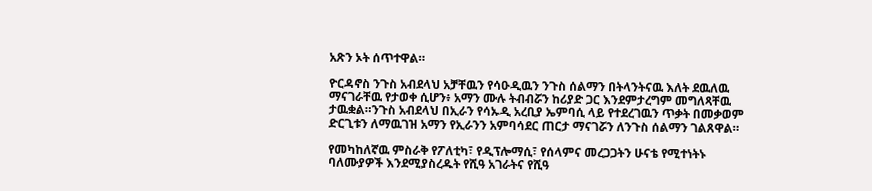አጽን ኦት ሰጥተዋል።

ዮርዳኖስ ንጉስ አብደላህ አቻቸዉን የሳዑዲዉን ንጉስ ሰልማን በትላንትናዉ እለት ደዉለዉ ማናገራቸዉ የታወቀ ሲሆን፥ አማን ሙሉ ትብብሯን ከሪያድ ጋር እንደምታረግም መግለጻቸዉ ታዉቋል።ንጉስ አብደላህ በኢራን የሳኡዲ አረቢያ ኤምባሲ ላይ የተደረገዉን ጥቃት በመቃወም ድርጊቱን ለማዉገዝ አማን የኢራንን አምባሳደር ጠርታ ማናገሯን ለንጉስ ሰልማን ገልጸዋል።

የመካከለኛዉ ምስራቅ የፖለቲካ፣ የዲፕሎማሲ፣ የሰላምና መረጋጋትን ሁናቴ የሚተነትኑ ባለሙያዎች እንደሚያስረዱት የሺዓ አገራትና የሺዓ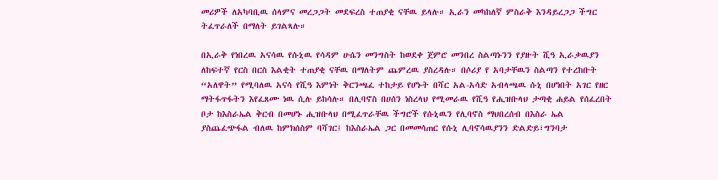መሪዎች ለአካባቢዉ ሰላምና መረጋጋት መደፍረስ ተጠያቂ ናቸዉ ይላሉ። ኢራን መካከለኛ ምስራቅ እንዳይረጋጋ ችግር ትፈጥራለች በማለት ይገልጻሉ።

በኢራቅ የነበረዉ አናሳዉ የሱኒዉ የሳዳም ሁሴን መንግስት ከወደቀ ጀምሮ መንበረ ስልጣኑንን የያዙት ሺዓ ኢራቃዉያን ለከፍተኛ የርስ በርስ እልቂት ተጠያቂ ናቸዉ በማለትም ጨምረዉ ያስረዳሉ። በሶሪያ የ አባታቸዉን ስልጣን የተረከቡት “አለዋት” የሚባለዉ አናሳ የሺዓ እምነት ቅርንጫፈ ተከታይ የሆኑት በሻር አል-አሳድ አብላጫዉ ሱኒ በሆነበት አገር የዘር ማትፋጥፋትን እየፈጸሙ ነዉ ሲሉ ይከሳሉ። በሊባኖስ በሀሰን ነስረላህ የሚመራዉ የሺዓ የሒዝቡላህ ታጣቂ ሐይል የሰፈረበት ቦታ ከእስራኤል ቅርብ በመሆኑ ሒዝቡላህ በሚፈጥራቸዉ ችግሮች የሱኒዉን የሊባኖስ ማህበረሰብ በእስራ ኤል ያስጨፈጭፋል ብለዉ ከምክሰስም ባሻገር፤ ከእስራኤል ጋር በመመሳጠር የሱኒ ሊባኖሳዉያንን ድልድይ፣ግንባታ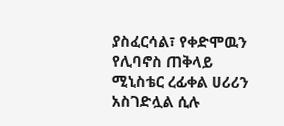ያስፈርሳል፣ የቀድሞዉን የሊባኖስ ጠቅላይ ሚኒስቴር ረፊቀል ሀሪሪን አስገድሏል ሲሉ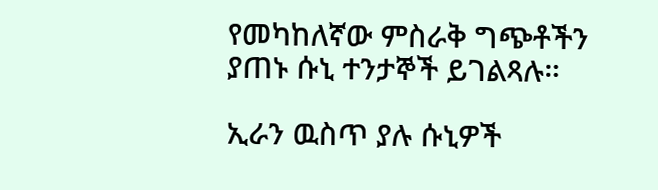የመካከለኛው ምስራቅ ግጭቶችን ያጠኑ ሱኒ ተንታኞች ይገልጻሉ።

ኢራን ዉስጥ ያሉ ሱኒዎች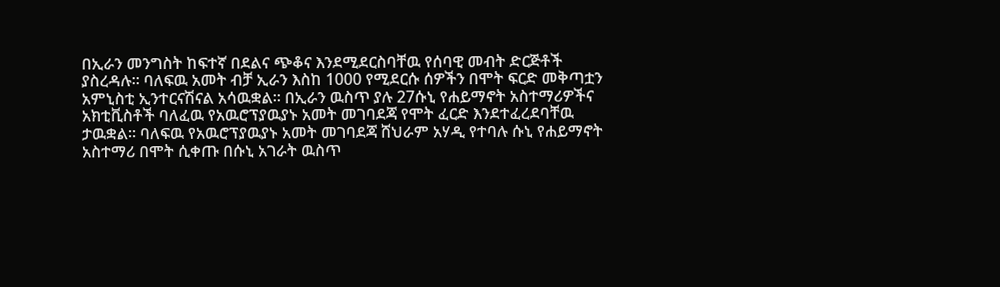በኢራን መንግስት ከፍተኛ በደልና ጭቆና እንደሚደርስባቸዉ የሰባዊ መብት ድርጅቶች ያስረዳሉ። ባለፍዉ አመት ብቻ ኢራን እስከ 1000 የሚደርሱ ሰዎችን በሞት ፍርድ መቅጣቷን አምኒስቲ ኢንተርናሽናል አሳዉቋል። በኢራን ዉስጥ ያሉ 27ሱኒ የሐይማኖት አስተማሪዎችና አክቲቪስቶች ባለፈዉ የአዉሮፕያዉያኑ አመት መገባደጃ የሞት ፈርድ እንደተፈረደባቸዉ ታዉቋል። ባለፍዉ የአዉሮፕያዉያኑ አመት መገባደጃ ሸህራም አሃዲ የተባሉ ሱኒ የሐይማኖት አስተማሪ በሞት ሲቀጡ በሱኒ አገራት ዉስጥ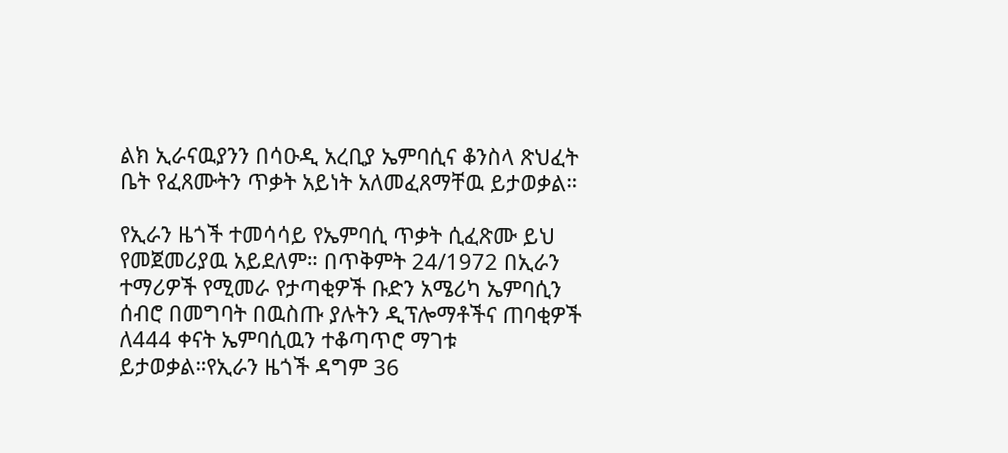ልክ ኢራናዉያንን በሳዑዲ አረቢያ ኤምባሲና ቆንስላ ጽህፈት ቤት የፈጸሙትን ጥቃት አይነት አለመፈጸማቸዉ ይታወቃል።

የኢራን ዜጎች ተመሳሳይ የኤምባሲ ጥቃት ሲፈጽሙ ይህ የመጀመሪያዉ አይደለም። በጥቅምት 24/1972 በኢራን ተማሪዎች የሚመራ የታጣቂዎች ቡድን አሜሪካ ኤምባሲን ሰብሮ በመግባት በዉስጡ ያሉትን ዲፕሎማቶችና ጠባቂዎች ለ444 ቀናት ኤምባሲዉን ተቆጣጥሮ ማገቱ ይታወቃል።የኢራን ዜጎች ዳግም 36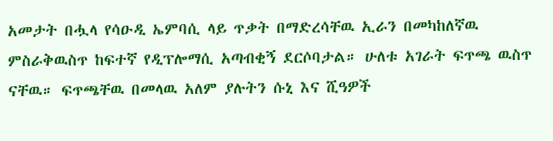አመታት በሗላ የሳዑዲ ኤምባሲ ላይ ጥቃት በማድረሳቸዉ ኢራን በመካከለኛዉ ምስራቅዉስጥ ከፍተኛ የዲፕሎማሲ አጣብቂኝ ደርሶባታል። ሁለቱ አገራት ፍጥጫ ዉስጥ ናቸዉ። ፍጥጫቸዉ በመላዉ አለም ያሉትን ሱኒ እና ሺዓዎች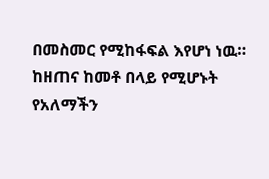በመስመር የሚከፋፍል እየሆነ ነዉ። ከዘጠና ከመቶ በላይ የሚሆኑት የአለማችን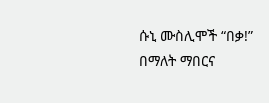ሱኒ ሙስሊሞች “በቃ!” በማለት ማበርና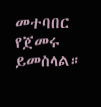መተባበር የጀመሩ ይመስላል።